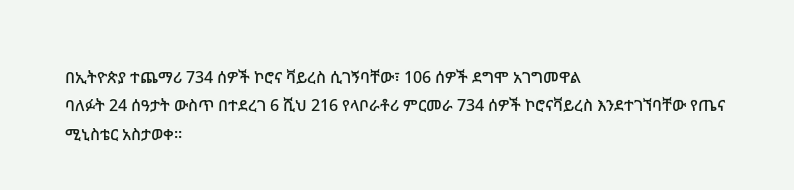በኢትዮጵያ ተጨማሪ 734 ሰዎች ኮሮና ቫይረስ ሲገኝባቸው፣ 106 ሰዎች ደግሞ አገግመዋል
ባለፉት 24 ሰዓታት ውስጥ በተደረገ 6 ሺህ 216 የላቦራቶሪ ምርመራ 734 ሰዎች ኮሮናቫይረስ እንደተገኘባቸው የጤና ሚኒስቴር አስታወቀ።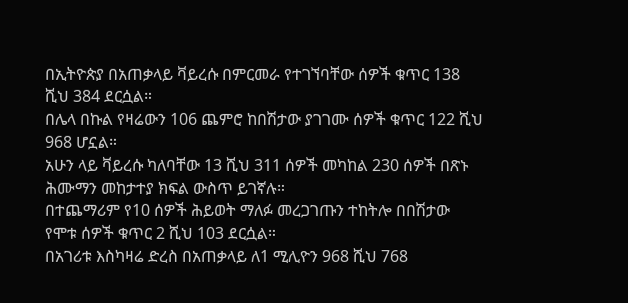በኢትዮጵያ በአጠቃላይ ቫይረሱ በምርመራ የተገኘባቸው ሰዎች ቁጥር 138 ሺህ 384 ደርሷል።
በሌላ በኩል የዛሬውን 106 ጨምሮ ከበሽታው ያገገሙ ሰዎች ቁጥር 122 ሺህ 968 ሆኗል።
አሁን ላይ ቫይረሱ ካለባቸው 13 ሺህ 311 ሰዎች መካከል 230 ሰዎች በጽኑ ሕሙማን መከታተያ ክፍል ውስጥ ይገኛሉ።
በተጨማሪም የ10 ሰዎች ሕይወት ማለፉ መረጋገጡን ተከትሎ በበሽታው የሞቱ ሰዎች ቁጥር 2 ሺህ 103 ደርሷል።
በአገሪቱ እስካዛሬ ድረስ በአጠቃላይ ለ1 ሚሊዮን 968 ሺህ 768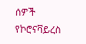ሰዎች የኮሮናቫይረስ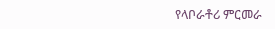የላቦራቶሪ ምርመራ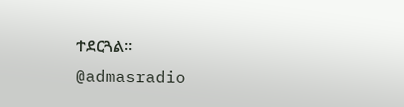ተደርጓል።
@admasradio